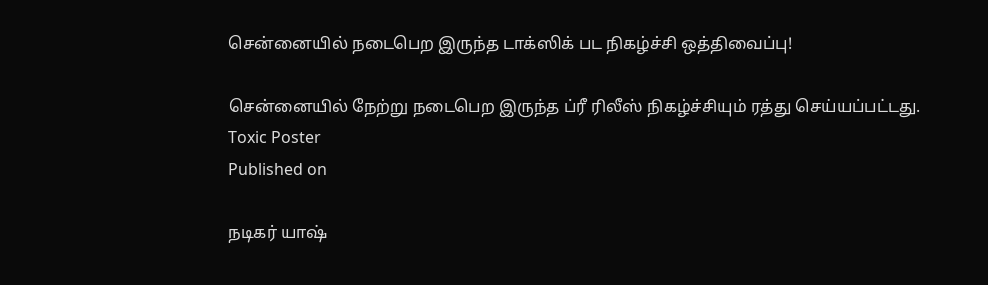சென்னையில் நடைபெற இருந்த டாக்ஸிக் பட நிகழ்ச்சி ஒத்திவைப்பு!

சென்னையில் நேற்று நடைபெற இருந்த ப்ரீ ரிலீஸ் நிகழ்ச்சியும் ரத்து செய்யப்பட்டது.
Toxic Poster
Published on

நடிகர் யாஷ்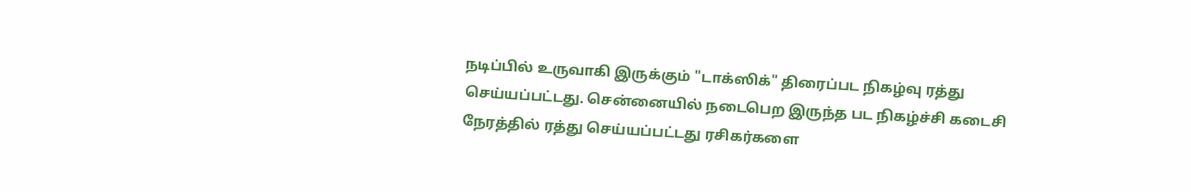நடிப்பில் உருவாகி இருக்கும் "டாக்ஸிக்" திரைப்பட நிகழ்வு ரத்து செய்யப்பட்டது. சென்னையில் நடைபெற இருந்த பட நிகழ்ச்சி கடைசி நேரத்தில் ரத்து செய்யப்பட்டது ரசிகர்களை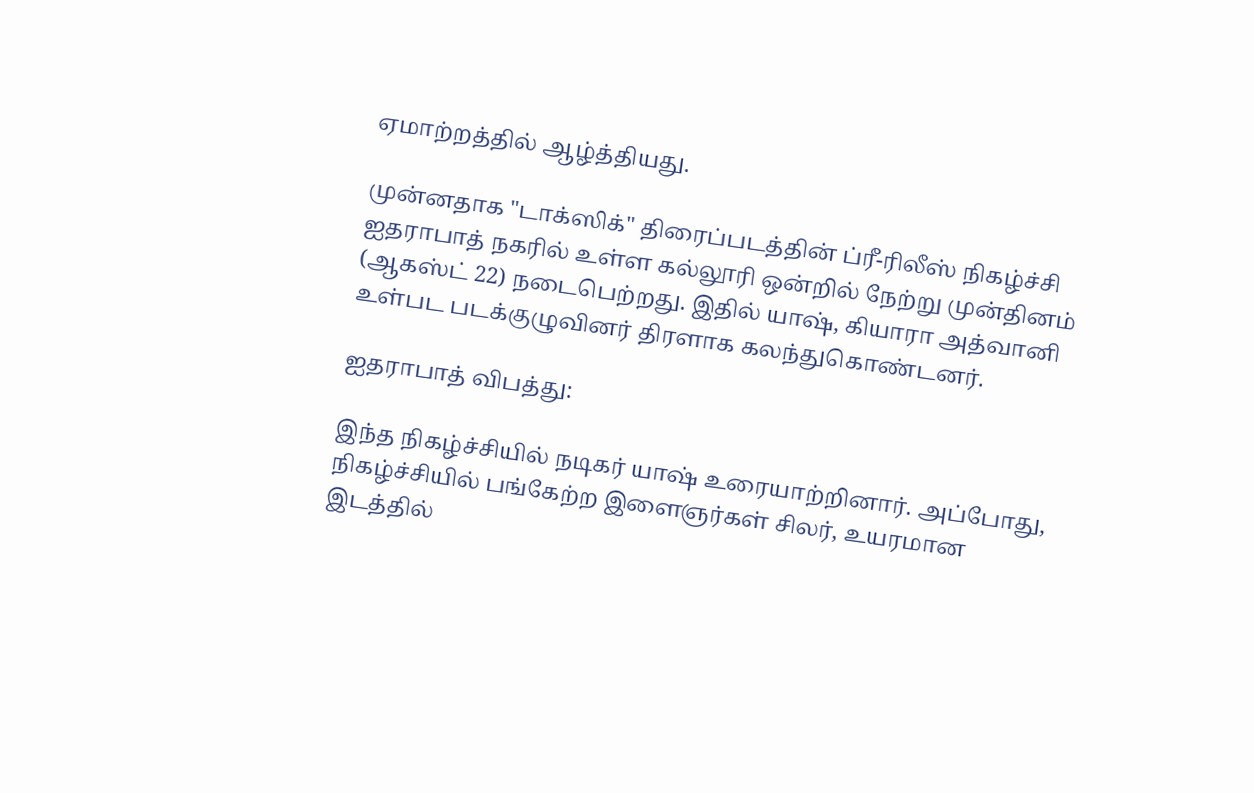ஏமாற்றத்தில் ஆழ்த்தியது.

முன்னதாக "டாக்ஸிக்" திரைப்படத்தின் ப்ரீ-ரிலீஸ் நிகழ்ச்சி ஐதராபாத் நகரில் உள்ள கல்லூரி ஒன்றில் நேற்று முன்தினம் (ஆகஸ்ட் 22) நடைபெற்றது. இதில் யாஷ், கியாரா அத்வானி உள்பட படக்குழுவினர் திரளாக கலந்துகொண்டனர்.

ஐதராபாத் விபத்து:

இந்த நிகழ்ச்சியில் நடிகர் யாஷ் உரையாற்றினார். அப்போது, நிகழ்ச்சியில் பங்கேற்ற இளைஞர்கள் சிலர், உயரமான இடத்தில்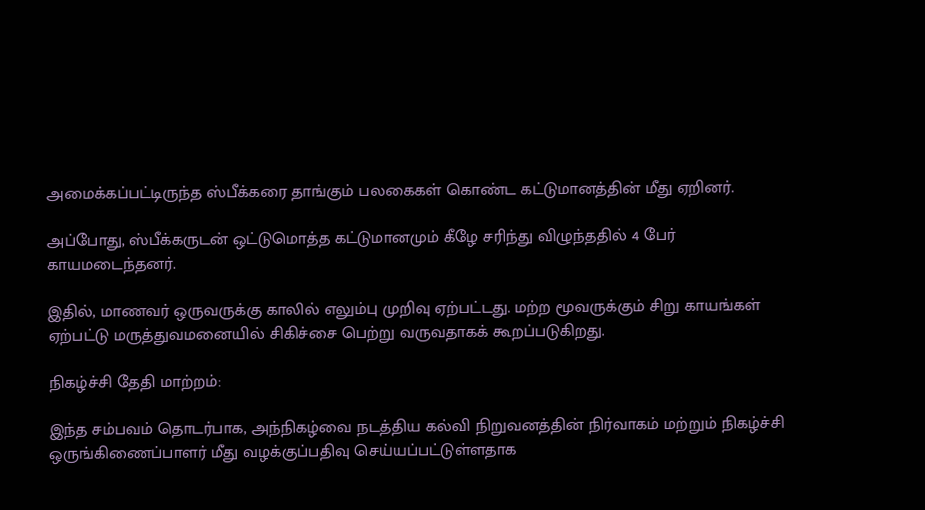அமைக்கப்பட்டிருந்த ஸ்பீக்கரை தாங்கும் பலகைகள் கொண்ட கட்டுமானத்தின் மீது ஏறினர்.

அப்போது, ஸ்பீக்கருடன் ஒட்டுமொத்த கட்டுமானமும் கீழே சரிந்து விழுந்ததில் 4 பேர் காயமடைந்தனர்.

இதில், மாணவர் ஒருவருக்கு காலில் எலும்பு முறிவு ஏற்பட்டது. மற்ற மூவருக்கும் சிறு காயங்கள் ஏற்பட்டு மருத்துவமனையில் சிகிச்சை பெற்று வருவதாகக் கூறப்படுகிறது.

நிகழ்ச்சி தேதி மாற்றம்:

இந்த சம்பவம் தொடர்பாக, அந்நிகழ்வை நடத்திய கல்வி நிறுவனத்தின் நிர்வாகம் மற்றும் நிகழ்ச்சி ஒருங்கிணைப்பாளர் மீது வழக்குப்பதிவு செய்யப்பட்டுள்ளதாக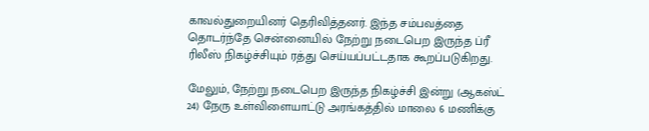காவல்துறையினர் தெரிவித்தனர். இந்த சம்பவத்தை தொடர்ந்தே சென்னையில் நேற்று நடைபெற இருந்த ப்ரீ ரிலீஸ் நிகழ்ச்சியும் ரத்து செய்யப்பட்டதாக கூறப்படுகிறது.

மேலும், நேற்று நடைபெற இருந்த நிகழ்ச்சி இன்று (ஆகஸ்ட் 24) நேரு உள்விளையாட்டு அரங்கத்தில் மாலை 6 மணிக்கு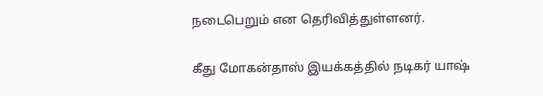நடைபெறும் என தெரிவித்துள்ளனர்.

கீது மோகன்தாஸ் இயக்கத்தில் நடிகர் யாஷ்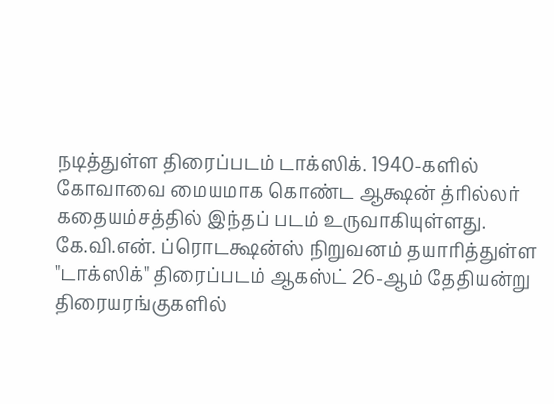நடித்துள்ள திரைப்படம் டாக்ஸிக். 1940-களில் கோவாவை மையமாக கொண்ட ஆக்ஷன் த்ரில்லர் கதையம்சத்தில் இந்தப் படம் உருவாகியுள்ளது. கே.வி.என். ப்ரொடக்ஷன்ஸ் நிறுவனம் தயாரித்துள்ள "டாக்ஸிக்" திரைப்படம் ஆகஸ்ட் 26-ஆம் தேதியன்று திரையரங்குகளில்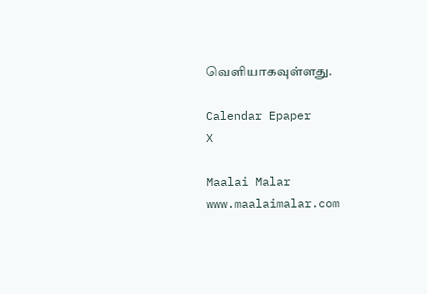வெளியாகவுள்ளது.

Calendar Epaper
X

Maalai Malar
www.maalaimalar.com